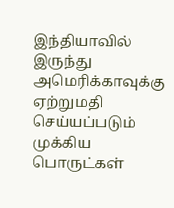இந்தியாவில் இருந்து அமெரிக்காவுக்கு ஏற்றுமதி செய்யப்படும் முக்கிய பொருட்கள்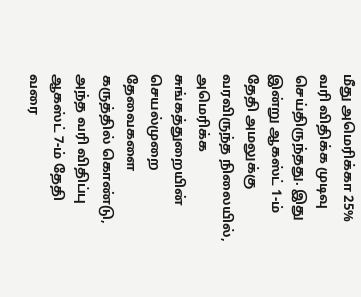மீது அமெரிக்கா 25% வரி விதிக்க முடிவு செய்திருந்தது. இது இன்று ஆகஸ்ட் 1-ம் தேதி அமலுக்கு வரவிருந்த நிலையில், அமெரிக்க சுங்கத்துறையின் செயல்முறை தேவைகளை கருத்தில் கொண்டு, அந்த வரி விதிப்பு ஆகஸ்ட் 7-ம் தேதி வரை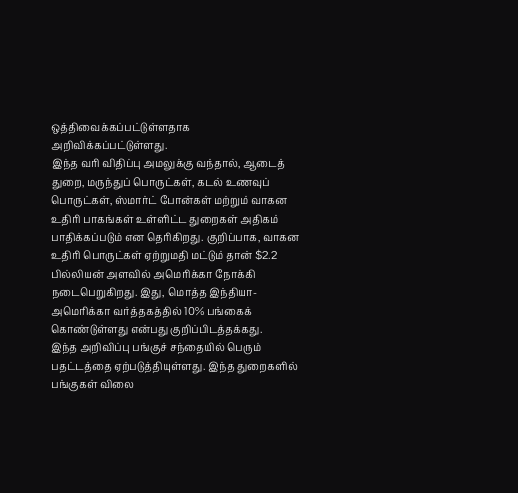ஒத்திவைக்கப்பட்டுள்ளதாக அறிவிக்கப்பட்டுள்ளது.
இந்த வரி விதிப்பு அமலுக்கு வந்தால், ஆடைத் துறை, மருந்துப் பொருட்கள், கடல் உணவுப் பொருட்கள், ஸ்மார்ட் போன்கள் மற்றும் வாகன உதிரி பாகங்கள் உள்ளிட்ட துறைகள் அதிகம் பாதிக்கப்படும் என தெரிகிறது. குறிப்பாக, வாகன உதிரி பொருட்கள் ஏற்றுமதி மட்டும் தான் $2.2 பில்லியன் அளவில் அமெரிக்கா நோக்கி நடைபெறுகிறது. இது, மொத்த இந்தியா-அமெரிக்கா வர்த்தகத்தில் 10% பங்கைக் கொண்டுள்ளது என்பது குறிப்பிடத்தக்கது.
இந்த அறிவிப்பு பங்குச் சந்தையில் பெரும் பதட்டத்தை ஏற்படுத்தியுள்ளது. இந்த துறைகளில் பங்குகள் விலை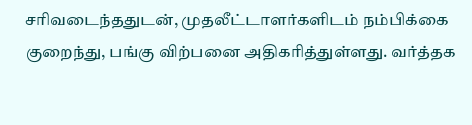சரிவடைந்ததுடன், முதலீட்டாளர்களிடம் நம்பிக்கை குறைந்து, பங்கு விற்பனை அதிகரித்துள்ளது. வர்த்தக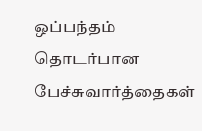ஒப்பந்தம் தொடர்பான பேச்சுவார்த்தைகள்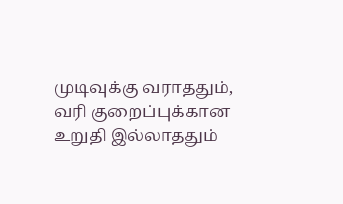முடிவுக்கு வராததும், வரி குறைப்புக்கான உறுதி இல்லாததும்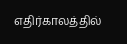எதிர்காலத்தில்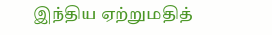இந்திய ஏற்றுமதித்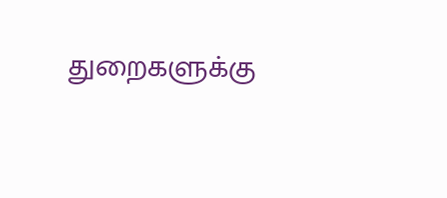துறைகளுக்கு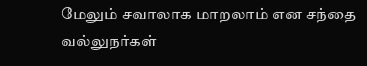மேலும் சவாலாக மாறலாம் என சந்தை வல்லுநர்கள்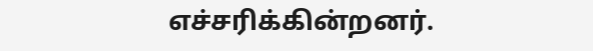எச்சரிக்கின்றனர்.